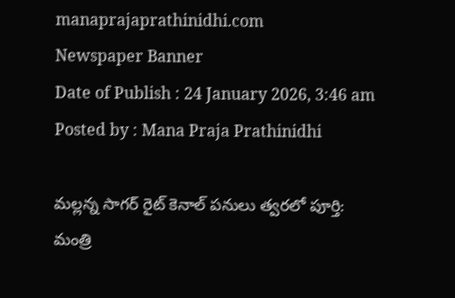manaprajaprathinidhi.com
Newspaper Banner
Date of Publish : 24 January 2026, 3:46 am Posted by : Mana Praja Prathinidhi

మల్లన్న సాగర్ రైట్ కెనాల్ పనులు త్వరలో పూర్తి: మంత్రి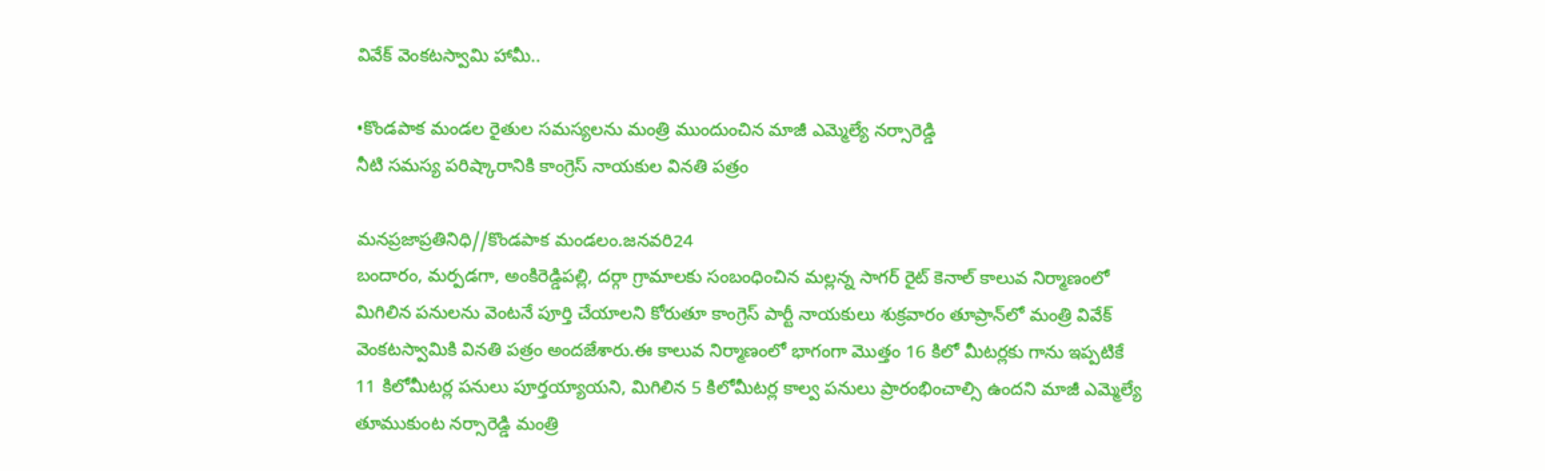వివేక్ వెంకటస్వామి హామీ..

•కొండపాక మండల రైతుల సమస్యలను మంత్రి ముందుంచిన మాజీ ఎమ్మెల్యే నర్సారెడ్డి
నీటి సమస్య పరిష్కారానికి కాంగ్రెస్ నాయకుల వినతి పత్రం

మనప్రజాప్రతినిధి//కొండపాక మండలం.జనవరి24
బందారం, మర్పడగా, అంకిరెడ్డిపల్లి, దర్గా గ్రామాలకు సంబంధించిన మల్లన్న సాగర్ రైట్ కెనాల్ కాలువ నిర్మాణంలో మిగిలిన పనులను వెంటనే పూర్తి చేయాలని కోరుతూ కాంగ్రెస్ పార్టీ నాయకులు శుక్రవారం తూప్రాన్‌లో మంత్రి వివేక్ వెంకటస్వామికి వినతి పత్రం అందజేశారు.ఈ కాలువ నిర్మాణంలో భాగంగా మొత్తం 16 కిలో మీటర్లకు గాను ఇప్పటికే 11 కిలోమీటర్ల పనులు పూర్తయ్యాయని, మిగిలిన 5 కిలోమీటర్ల కాల్వ పనులు ప్రారంభించాల్సి ఉందని మాజీ ఎమ్మెల్యే తూముకుంట నర్సారెడ్డి మంత్రి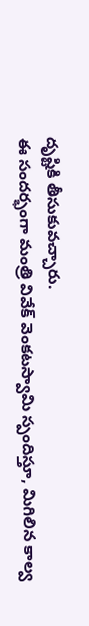దృష్టికి తీసుకువచ్చారు.
ఈ సందర్భంగా మంత్రి వివేక్ వెంకటస్వామి స్పందిస్తూ, మిగిలిన కాల్వ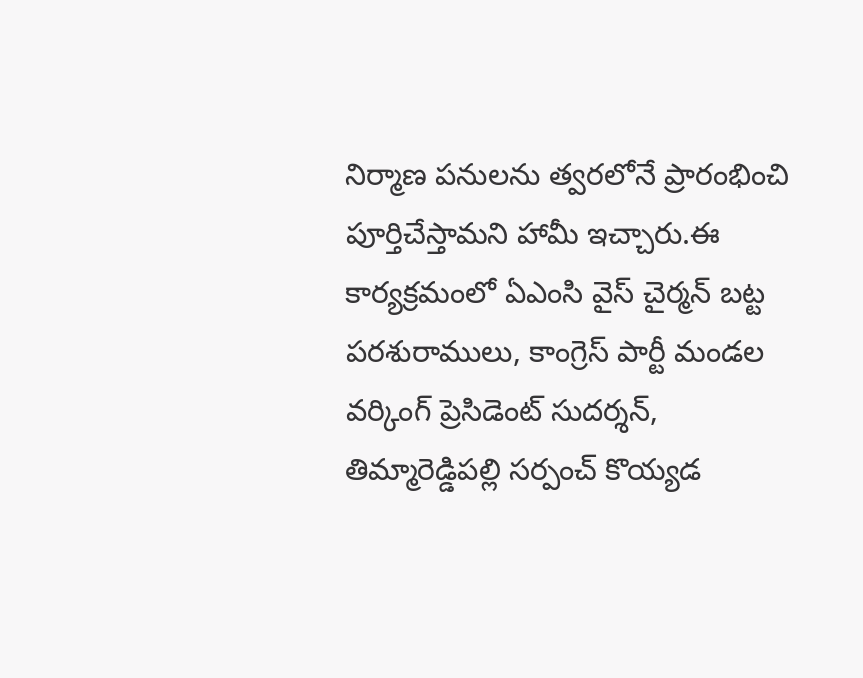నిర్మాణ పనులను త్వరలోనే ప్రారంభించి పూర్తిచేస్తామని హామీ ఇచ్చారు.ఈ కార్యక్రమంలో ఏఎంసి వైస్ చైర్మన్ బట్ట పరశురాములు, కాంగ్రెస్ పార్టీ మండల వర్కింగ్ ప్రెసిడెంట్ సుదర్శన్, తిమ్మారెడ్డిపల్లి సర్పంచ్ కొయ్యడ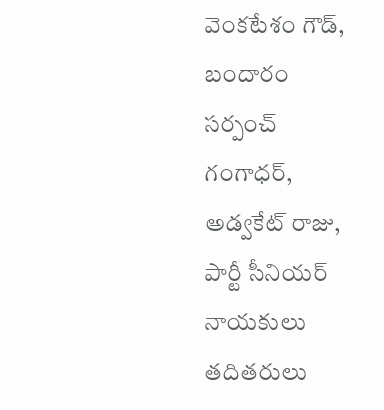వెంకటేశం గౌడ్, బందారం సర్పంచ్ గంగాధర్, అడ్వకేట్ రాజు, పార్టీ సీనియర్ నాయకులు తదితరులు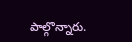పాల్గొన్నారు.